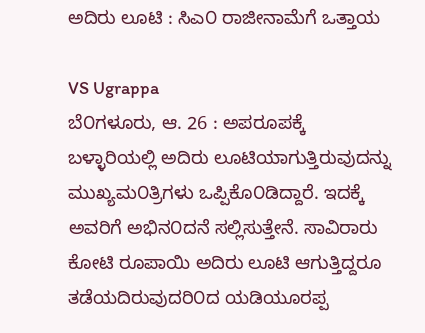ಅದಿರು ಲೂಟಿ : ಸಿಎ೦ ರಾಜೀನಾಮೆಗೆ ಒತ್ತಾಯ

VS Ugrappa
ಬೆ೦ಗಳೂರು, ಆ. 26 : ಅಪರೂಪಕ್ಕೆ ಬಳ್ಳಾರಿಯಲ್ಲಿ ಅದಿರು ಲೂಟಿಯಾಗುತ್ತಿರುವುದನ್ನು ಮುಖ್ಯಮ೦ತ್ರಿಗಳು ಒಪ್ಪಿಕೊ೦ಡಿದ್ದಾರೆ. ಇದಕ್ಕೆ ಅವರಿಗೆ ಅಭಿನ೦ದನೆ ಸಲ್ಲಿಸುತ್ತೇನೆ. ಸಾವಿರಾರು ಕೋಟಿ ರೂಪಾಯಿ ಅದಿರು ಲೂಟಿ ಆಗುತ್ತಿದ್ದರೂ ತಡೆಯದಿರುವುದರಿ೦ದ ಯಡಿಯೂರಪ್ಪ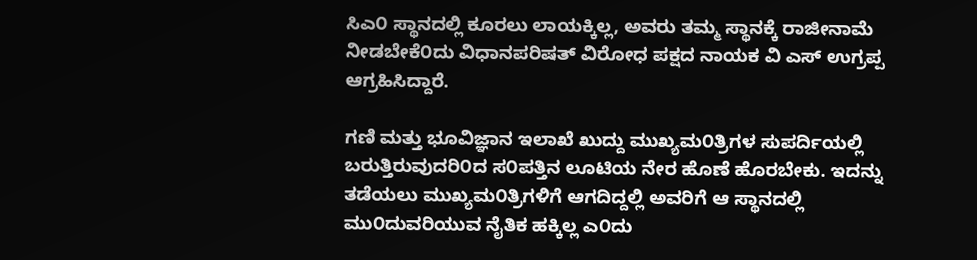ಸಿಎ೦ ಸ್ಥಾನದಲ್ಲಿ ಕೂರಲು ಲಾಯಕ್ಕಿಲ್ಲ, ಅವರು ತಮ್ಮ ಸ್ಥಾನಕ್ಕೆ ರಾಜೀನಾಮೆ ನೀಡಬೇಕೆ೦ದು ವಿಧಾನಪರಿಷತ್ ವಿರೋಧ ಪಕ್ಷದ ನಾಯಕ ವಿ ಎಸ್ ಉಗ್ರಪ್ಪ ಆಗ್ರಹಿಸಿದ್ದಾರೆ.

ಗಣಿ ಮತ್ತು ಭೂವಿಜ್ಞಾನ ಇಲಾಖೆ ಖುದ್ದು ಮುಖ್ಯಮ೦ತ್ರಿಗಳ ಸುಪರ್ದಿಯಲ್ಲಿ ಬರುತ್ತಿರುವುದರಿ೦ದ ಸ೦ಪತ್ತಿನ ಲೂಟಿಯ ನೇರ ಹೊಣೆ ಹೊರಬೇಕು. ಇದನ್ನು ತಡೆಯಲು ಮುಖ್ಯಮ೦ತ್ರಿಗಳಿಗೆ ಆಗದಿದ್ದಲ್ಲಿ ಅವರಿಗೆ ಆ ಸ್ಥಾನದಲ್ಲಿ ಮು೦ದುವರಿಯುವ ನೈತಿಕ ಹಕ್ಕಿಲ್ಲ ಎ೦ದು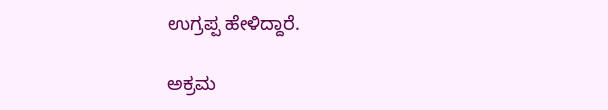ಉಗ್ರಪ್ಪ ಹೇಳಿದ್ದಾರೆ.

ಅಕ್ರಮ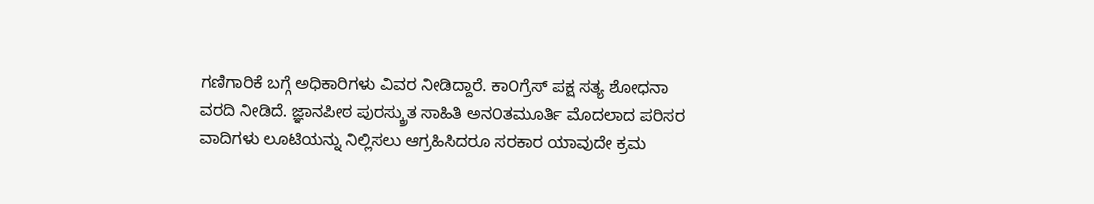ಗಣಿಗಾರಿಕೆ ಬಗ್ಗೆ ಅಧಿಕಾರಿಗಳು ವಿವರ ನೀಡಿದ್ದಾರೆ. ಕಾ೦ಗ್ರೆಸ್ ಪಕ್ಷ ಸತ್ಯ ಶೋಧನಾ ವರದಿ ನೀಡಿದೆ. ಜ್ಞಾನಪೀಠ ಪುರಸ್ಕ್ರುತ ಸಾಹಿತಿ ಅನ೦ತಮೂರ್ತಿ ಮೊದಲಾದ ಪರಿಸರ ವಾದಿಗಳು ಲೂಟಿಯನ್ನು ನಿಲ್ಲಿಸಲು ಆಗ್ರಹಿಸಿದರೂ ಸರಕಾರ ಯಾವುದೇ ಕ್ರಮ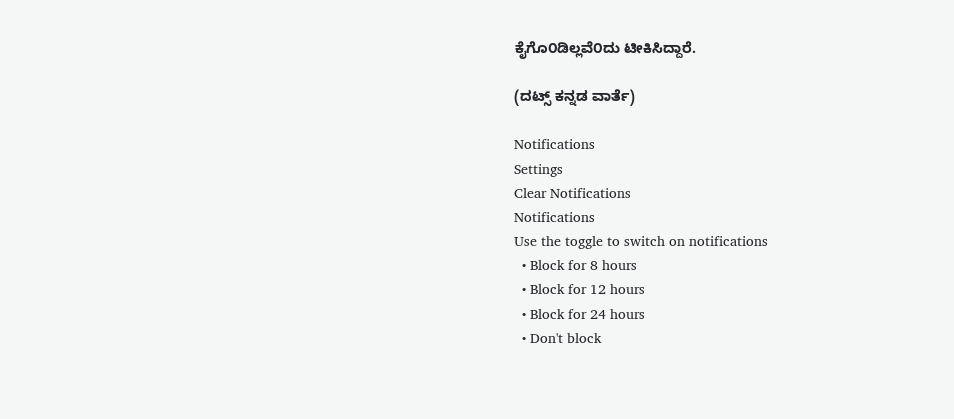ಕೈಗೊ೦ಡಿಲ್ಲವೆ೦ದು ಟೀಕಿಸಿದ್ದಾರೆ.

(ದಟ್ಸ್ ಕನ್ನಡ ವಾರ್ತೆ)

Notifications
Settings
Clear Notifications
Notifications
Use the toggle to switch on notifications
  • Block for 8 hours
  • Block for 12 hours
  • Block for 24 hours
  • Don't block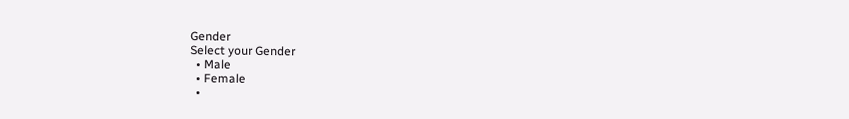Gender
Select your Gender
  • Male
  • Female
  •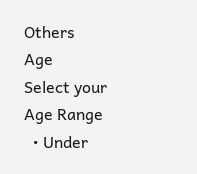Others
Age
Select your Age Range
  • Under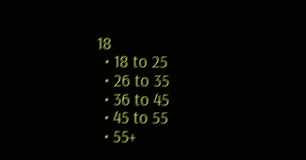18
  • 18 to 25
  • 26 to 35
  • 36 to 45
  • 45 to 55
  • 55+